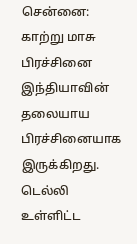சென்னை: காற்று மாசு பிரச்சினை இந்தியாவின் தலையாய பிரச்சினையாக இருக்கிறது. டெல்லி உள்ளிட்ட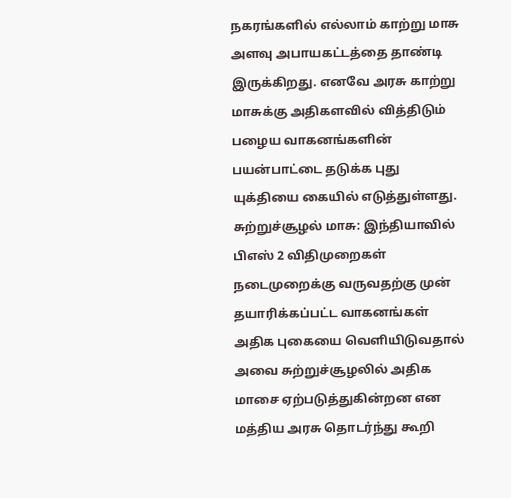நகரங்களில் எல்லாம் காற்று மாசு அளவு அபாயகட்டத்தை தாண்டி இருக்கிறது. எனவே அரசு காற்று மாசுக்கு அதிகளவில் வித்திடும் பழைய வாகனங்களின் பயன்பாட்டை தடுக்க புது யுக்தியை கையில் எடுத்துள்ளது.
சுற்றுச்சூழல் மாசு: இந்தியாவில் பிஎஸ் 2 விதிமுறைகள் நடைமுறைக்கு வருவதற்கு முன் தயாரிக்கப்பட்ட வாகனங்கள் அதிக புகையை வெளியிடுவதால் அவை சுற்றுச்சூழலில் அதிக மாசை ஏற்படுத்துகின்றன என மத்திய அரசு தொடர்ந்து கூறி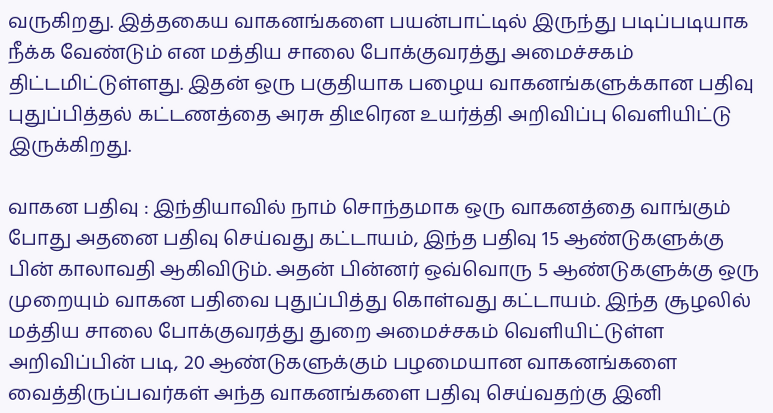வருகிறது. இத்தகைய வாகனங்களை பயன்பாட்டில் இருந்து படிப்படியாக நீக்க வேண்டும் என மத்திய சாலை போக்குவரத்து அமைச்சகம் திட்டமிட்டுள்ளது. இதன் ஒரு பகுதியாக பழைய வாகனங்களுக்கான பதிவு புதுப்பித்தல் கட்டணத்தை அரசு திடீரென உயர்த்தி அறிவிப்பு வெளியிட்டு இருக்கிறது.

வாகன பதிவு : இந்தியாவில் நாம் சொந்தமாக ஒரு வாகனத்தை வாங்கும் போது அதனை பதிவு செய்வது கட்டாயம், இந்த பதிவு 15 ஆண்டுகளுக்கு பின் காலாவதி ஆகிவிடும். அதன் பின்னர் ஒவ்வொரு 5 ஆண்டுகளுக்கு ஒரு முறையும் வாகன பதிவை புதுப்பித்து கொள்வது கட்டாயம். இந்த சூழலில் மத்திய சாலை போக்குவரத்து துறை அமைச்சகம் வெளியிட்டுள்ள அறிவிப்பின் படி, 20 ஆண்டுகளுக்கும் பழமையான வாகனங்களை வைத்திருப்பவர்கள் அந்த வாகனங்களை பதிவு செய்வதற்கு இனி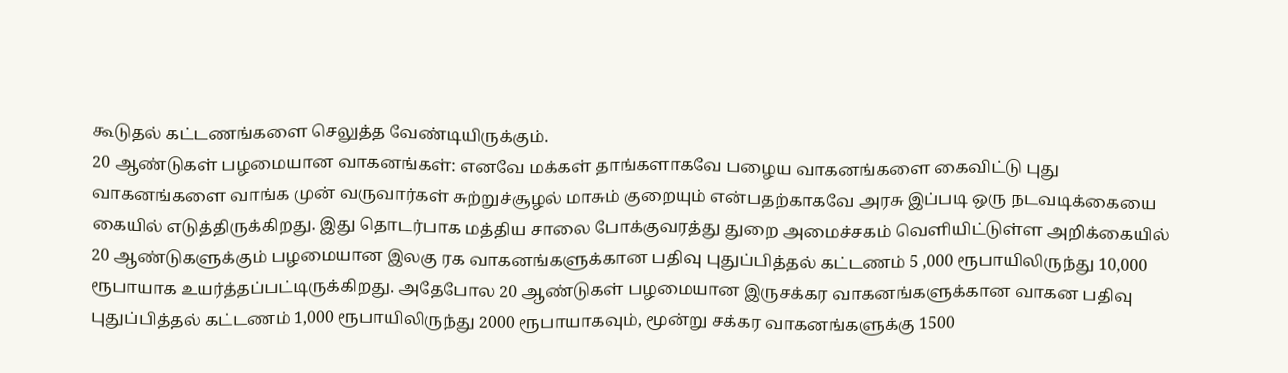கூடுதல் கட்டணங்களை செலுத்த வேண்டியிருக்கும்.
20 ஆண்டுகள் பழமையான வாகனங்கள்: எனவே மக்கள் தாங்களாகவே பழைய வாகனங்களை கைவிட்டு புது வாகனங்களை வாங்க முன் வருவார்கள் சுற்றுச்சூழல் மாசும் குறையும் என்பதற்காகவே அரசு இப்படி ஒரு நடவடிக்கையை கையில் எடுத்திருக்கிறது. இது தொடர்பாக மத்திய சாலை போக்குவரத்து துறை அமைச்சகம் வெளியிட்டுள்ள அறிக்கையில் 20 ஆண்டுகளுக்கும் பழமையான இலகு ரக வாகனங்களுக்கான பதிவு புதுப்பித்தல் கட்டணம் 5 ,000 ரூபாயிலிருந்து 10,000 ரூபாயாக உயர்த்தப்பட்டிருக்கிறது. அதேபோல 20 ஆண்டுகள் பழமையான இருசக்கர வாகனங்களுக்கான வாகன பதிவு புதுப்பித்தல் கட்டணம் 1,000 ரூபாயிலிருந்து 2000 ரூபாயாகவும், மூன்று சக்கர வாகனங்களுக்கு 1500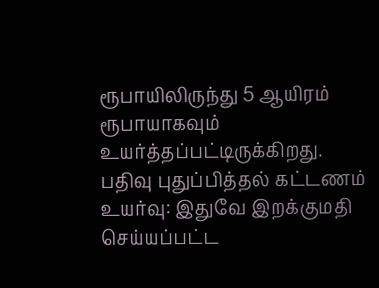ரூபாயிலிருந்து 5 ஆயிரம் ரூபாயாகவும் உயர்த்தப்பட்டிருக்கிறது.
பதிவு புதுப்பித்தல் கட்டணம் உயர்வு: இதுவே இறக்குமதி செய்யப்பட்ட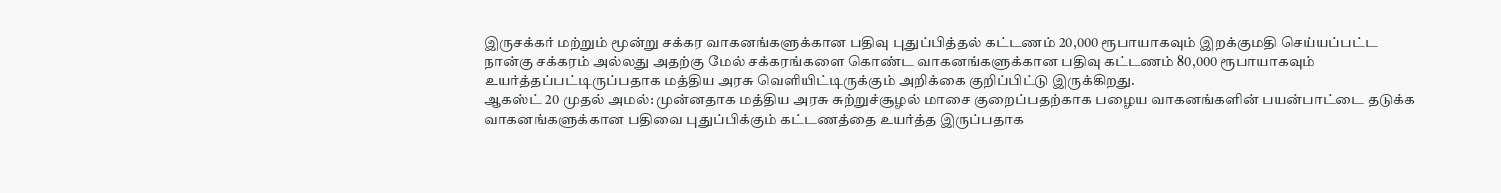இருசக்கர் மற்றும் மூன்று சக்கர வாகனங்களுக்கான பதிவு புதுப்பித்தல் கட்டணம் 20,000 ரூபாயாகவும் இறக்குமதி செய்யப்பட்ட நான்கு சக்கரம் அல்லது அதற்கு மேல் சக்கரங்களை கொண்ட வாகனங்களுக்கான பதிவு கட்டணம் 80,000 ரூபாயாகவும் உயர்த்தப்பட்டிருப்பதாக மத்திய அரசு வெளியிட்டிருக்கும் அறிக்கை குறிப்பிட்டு இருக்கிறது.
ஆகஸ்ட் 20 முதல் அமல்: முன்னதாக மத்திய அரசு சுற்றுச்சூழல் மாசை குறைப்பதற்காக பழைய வாகனங்களின் பயன்பாட்டை தடுக்க வாகனங்களுக்கான பதிவை புதுப்பிக்கும் கட்டணத்தை உயர்த்த இருப்பதாக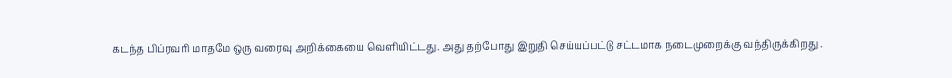கடந்த பிப்ரவரி மாதமே ஒரு வரைவு அறிக்கையை வெளியிட்டது. அது தற்போது இறுதி செய்யப்பட்டு சட்டமாக நடைமுறைக்கு வந்திருக்கிறது .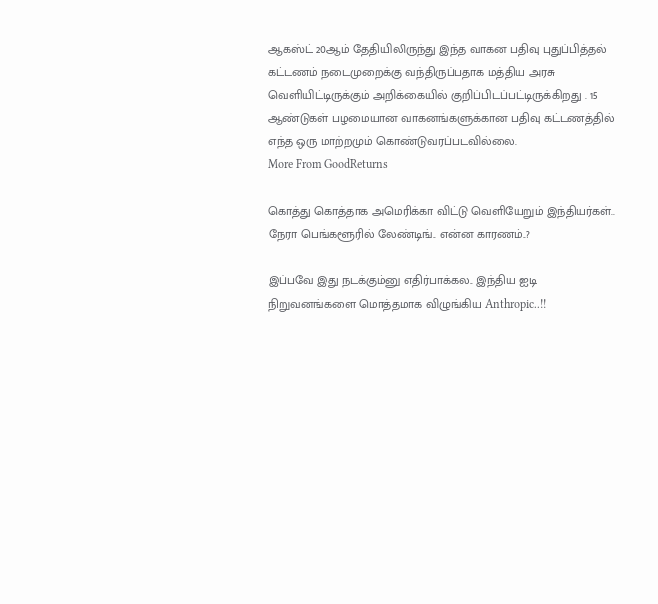ஆகஸ்ட் 20ஆம் தேதியிலிருந்து இந்த வாகன பதிவு புதுப்பித்தல் கட்டணம் நடைமுறைக்கு வந்திருப்பதாக மத்திய அரசு வெளியிட்டிருக்கும் அறிக்கையில் குறிப்பிடப்பட்டிருக்கிறது . 15 ஆண்டுகள் பழமையான வாகனங்களுக்கான பதிவு கட்டணத்தில் எந்த ஒரு மாற்றமும் கொண்டுவரப்படவில்லை.
More From GoodReturns

கொத்து கொத்தாக அமெரிக்கா விட்டு வெளியேறும் இந்தியர்கள்.. நேரா பெங்களூரில் லேண்டிங்.. என்ன காரணம்..?

இப்பவே இது நடக்கும்னு எதிர்பாக்கல.. இந்திய ஐடி நிறுவனங்களை மொத்தமாக விழுங்கிய Anthropic..!!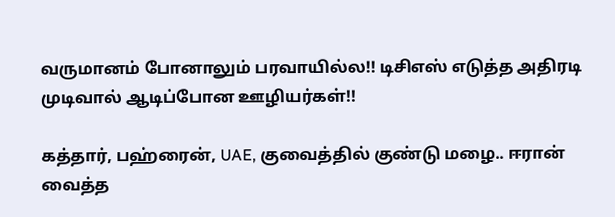வருமானம் போனாலும் பரவாயில்ல!! டிசிஎஸ் எடுத்த அதிரடி முடிவால் ஆடிப்போன ஊழியர்கள்!!

கத்தார், பஹ்ரைன், UAE, குவைத்தில் குண்டு மழை.. ஈரான் வைத்த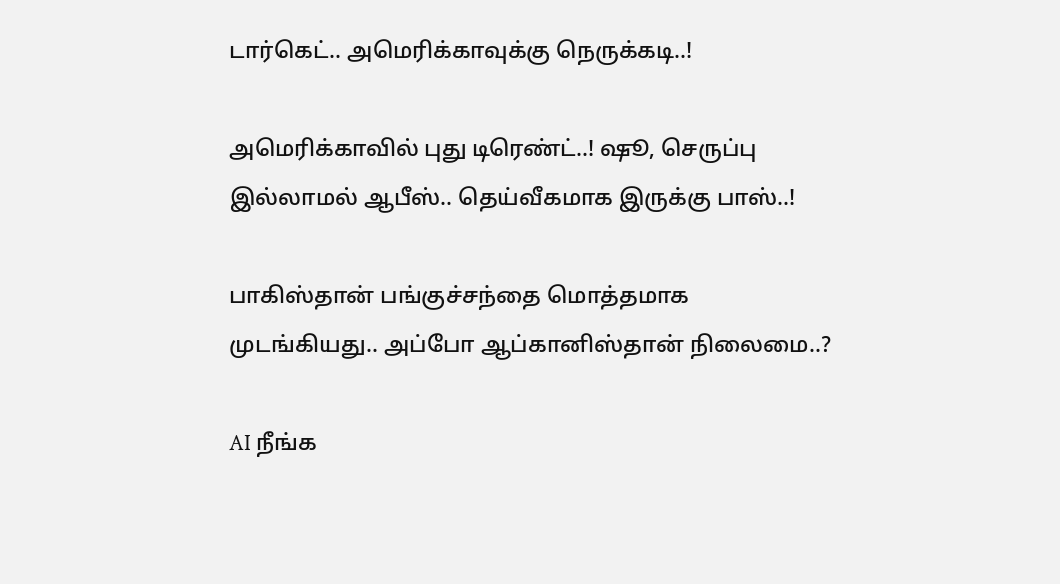டார்கெட்.. அமெரிக்காவுக்கு நெருக்கடி..!

அமெரிக்காவில் புது டிரெண்ட்..! ஷூ, செருப்பு இல்லாமல் ஆபீஸ்.. தெய்வீகமாக இருக்கு பாஸ்..!

பாகிஸ்தான் பங்குச்சந்தை மொத்தமாக முடங்கியது.. அப்போ ஆப்கானிஸ்தான் நிலைமை..?

AI நீங்க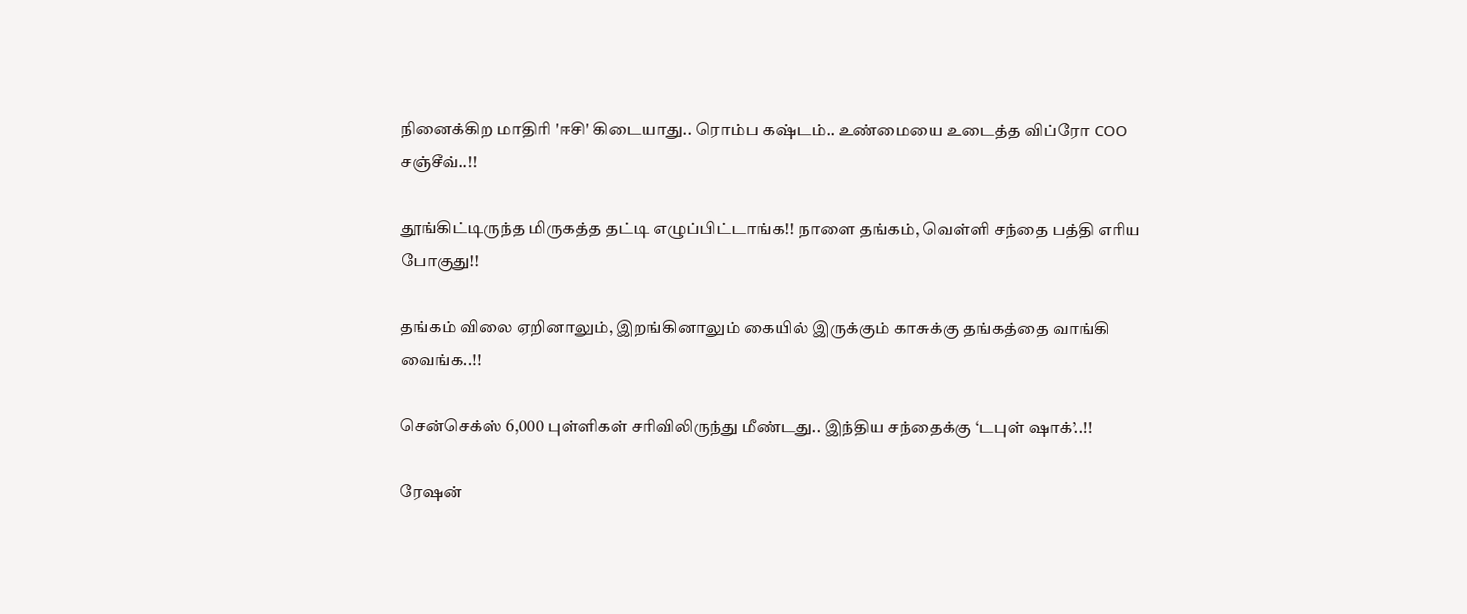நினைக்கிற மாதிரி 'ஈசி' கிடையாது.. ரொம்ப கஷ்டம்.. உண்மையை உடைத்த விப்ரோ COO சஞ்சீவ்..!!

தூங்கிட்டிருந்த மிருகத்த தட்டி எழுப்பிட்டாங்க!! நாளை தங்கம், வெள்ளி சந்தை பத்தி எரிய போகுது!!

தங்கம் விலை ஏறினாலும், இறங்கினாலும் கையில் இருக்கும் காசுக்கு தங்கத்தை வாங்கி வைங்க..!!

சென்செக்ஸ் 6,000 புள்ளிகள் சரிவிலிருந்து மீண்டது.. இந்திய சந்தைக்கு ‘டபுள் ஷாக்’..!!

ரேஷன்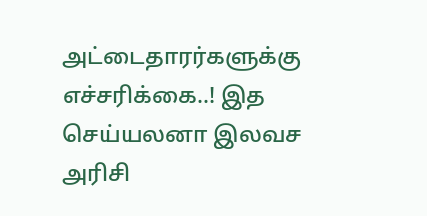அட்டைதாரர்களுக்கு எச்சரிக்கை..! இத செய்யலனா இலவச அரிசி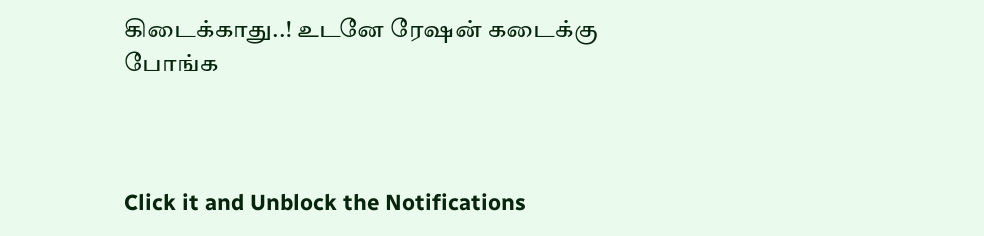கிடைக்காது..! உடனே ரேஷன் கடைக்கு போங்க



Click it and Unblock the Notifications